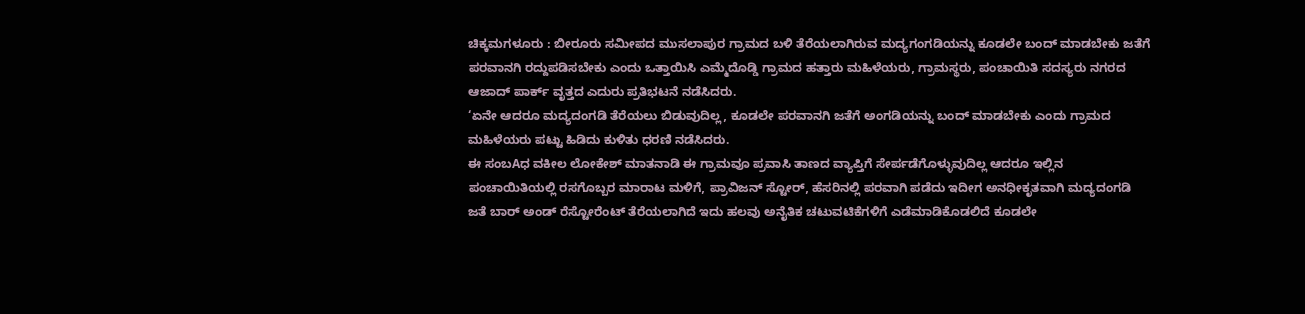ಚಿಕ್ಕಮಗಳೂರು : ಬೀರೂರು ಸಮೀಪದ ಮುಸಲಾಪುರ ಗ್ರಾಮದ ಬಳಿ ತೆರೆಯಲಾಗಿರುವ ಮದ್ಯಗಂಗಡಿಯನ್ನು ಕೂಡಲೇ ಬಂದ್ ಮಾಡಬೇಕು ಜತೆಗೆ ಪರವಾನಗಿ ರದ್ದುಪಡಿಸಬೇಕು ಎಂದು ಒತ್ತಾಯಿಸಿ ಎಮ್ಮೆದೊಡ್ಡಿ ಗ್ರಾಮದ ಹತ್ತಾರು ಮಹಿಳೆಯರು, ಗ್ರಾಮಸ್ಥರು, ಪಂಚಾಯಿತಿ ಸದಸ್ಯರು ನಗರದ ಆಜಾದ್ ಪಾರ್ಕ್ ವೃತ್ತದ ಎದುರು ಪ್ರತಿಭಟನೆ ನಡೆಸಿದರು.
‘ಏನೇ ಆದರೂ ಮದ್ಯದಂಗಡಿ ತೆರೆಯಲು ಬಿಡುವುದಿಲ್ಲ, ಕೂಡಲೇ ಪರವಾನಗಿ ಜತೆಗೆ ಅಂಗಡಿಯನ್ನು ಬಂದ್ ಮಾಡಬೇಕು ಎಂದು ಗ್ರಾಮದ ಮಹಿಳೆಯರು ಪಟ್ಟು ಹಿಡಿದು ಕುಳಿತು ಧರಣಿ ನಡೆಸಿದರು.
ಈ ಸಂಬAಧ ವಕೀಲ ಲೋಕೇಶ್ ಮಾತನಾಡಿ ಈ ಗ್ರಾಮವೂ ಪ್ರವಾಸಿ ತಾಣದ ವ್ಯಾಪ್ತಿಗೆ ಸೇರ್ಪಡೆಗೊಳ್ಳುವುದಿಲ್ಲ ಆದರೂ ಇಲ್ಲಿನ ಪಂಚಾಯಿತಿಯಲ್ಲಿ ರಸಗೊಬ್ಬರ ಮಾರಾಟ ಮಳಿಗೆ, ಪ್ರಾವಿಜನ್ ಸ್ಟೋರ್, ಹೆಸರಿನಲ್ಲಿ ಪರವಾಗಿ ಪಡೆದು ಇದೀಗ ಅನಧೀಕೃತವಾಗಿ ಮದ್ಯದಂಗಡಿ ಜತೆ ಬಾರ್ ಅಂಡ್ ರೆಸ್ಟೋರೆಂಟ್ ತೆರೆಯಲಾಗಿದೆ ಇದು ಹಲವು ಅನೈತಿಕ ಚಟುವಟಿಕೆಗಳಿಗೆ ಎಡೆಮಾಡಿಕೊಡಲಿದೆ ಕೂಡಲೇ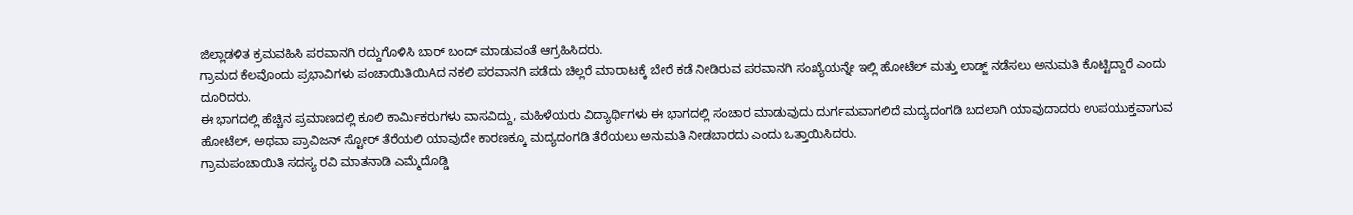ಜಿಲ್ಲಾಡಳಿತ ಕ್ರಮವಹಿಸಿ ಪರವಾನಗಿ ರದ್ದುಗೊಳಿಸಿ ಬಾರ್ ಬಂದ್ ಮಾಡುವಂತೆ ಆಗ್ರಹಿಸಿದರು.
ಗ್ರಾಮದ ಕೆಲವೊಂದು ಪ್ರಭಾವಿಗಳು ಪಂಚಾಯಿತಿಯಿAದ ನಕಲಿ ಪರವಾನಗಿ ಪಡೆದು ಚಿಲ್ಲರೆ ಮಾರಾಟಕ್ಕೆ ಬೇರೆ ಕಡೆ ನೀಡಿರುವ ಪರವಾನಗಿ ಸಂಖ್ಯೆಯನ್ನೇ ಇಲ್ಲಿ ಹೋಟೆಲ್ ಮತ್ತು ಲಾಡ್ಜ್ ನಡೆಸಲು ಅನುಮತಿ ಕೊಟ್ಟಿದ್ದಾರೆ ಎಂದು ದೂರಿದರು.
ಈ ಭಾಗದಲ್ಲಿ ಹೆಚ್ಚಿನ ಪ್ರಮಾಣದಲ್ಲಿ ಕೂಲಿ ಕಾರ್ಮಿಕರುಗಳು ವಾಸವಿದ್ದು, ಮಹಿಳೆಯರು ವಿದ್ಯಾರ್ಥಿಗಳು ಈ ಭಾಗದಲ್ಲಿ ಸಂಚಾರ ಮಾಡುವುದು ದುರ್ಗಮವಾಗಲಿದೆ ಮದ್ಯದಂಗಡಿ ಬದಲಾಗಿ ಯಾವುದಾದರು ಉಪಯುಕ್ತವಾಗುವ ಹೋಟೆಲ್, ಅಥವಾ ಪ್ರಾವಿಜನ್ ಸ್ಟೋರ್ ತೆರೆಯಲಿ ಯಾವುದೇ ಕಾರಣಕ್ಕೂ ಮದ್ಯದಂಗಡಿ ತೆರೆಯಲು ಅನುಮತಿ ನೀಡಬಾರದು ಎಂದು ಒತ್ತಾಯಿಸಿದರು.
ಗ್ರಾಮಪಂಚಾಯಿತಿ ಸದಸ್ಯ ರವಿ ಮಾತನಾಡಿ ಎಮ್ಮೆದೊಡ್ಡಿ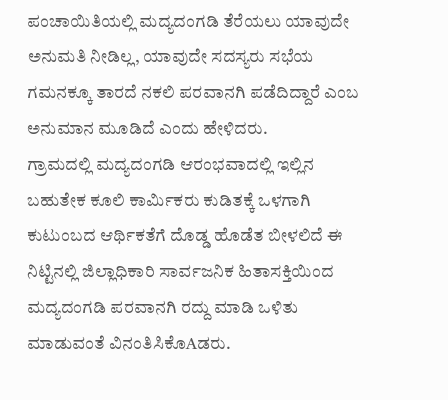ಪಂಚಾಯಿತಿಯಲ್ಲಿ ಮದ್ಯದಂಗಡಿ ತೆರೆಯಲು ಯಾವುದೇ ಅನುಮತಿ ನೀಡಿಲ್ಲ, ಯಾವುದೇ ಸದಸ್ಯರು ಸಭೆಯ ಗಮನಕ್ಕೂ ತಾರದೆ ನಕಲಿ ಪರವಾನಗಿ ಪಡೆದಿದ್ದಾರೆ ಎಂಬ ಅನುಮಾನ ಮೂಡಿದೆ ಎಂದು ಹೇಳಿದರು.
ಗ್ರಾಮದಲ್ಲಿ ಮದ್ಯದಂಗಡಿ ಆರಂಭವಾದಲ್ಲಿ ಇಲ್ಲಿನ ಬಹುತೇಕ ಕೂಲಿ ಕಾರ್ಮಿಕರು ಕುಡಿತಕ್ಕೆ ಒಳಗಾಗಿ ಕುಟುಂಬದ ಆರ್ಥಿಕತೆಗೆ ದೊಡ್ಡ ಹೊಡೆತ ಬೀಳಲಿದೆ ಈ ನಿಟ್ಟಿನಲ್ಲಿ ಜಿಲ್ಲಾಧಿಕಾರಿ ಸಾರ್ವಜನಿಕ ಹಿತಾಸಕ್ತಿಯಿಂದ ಮದ್ಯದಂಗಡಿ ಪರವಾನಗಿ ರದ್ದು ಮಾಡಿ ಒಳಿತು ಮಾಡುವಂತೆ ವಿನಂತಿಸಿಕೊAಡರು.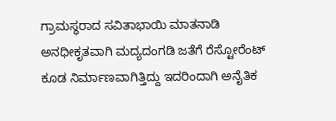ಗ್ರಾಮಸ್ಥರಾದ ಸವಿತಾಭಾಯಿ ಮಾತನಾಡಿ ಅನಧೀಕೃತವಾಗಿ ಮದ್ಯದಂಗಡಿ ಜತೆಗೆ ರೆಸ್ಟೋರೆಂಟ್ ಕೂಡ ನಿರ್ಮಾಣವಾಗಿತ್ತಿದ್ದು ಇದರಿಂದಾಗಿ ಅನೈತಿಕ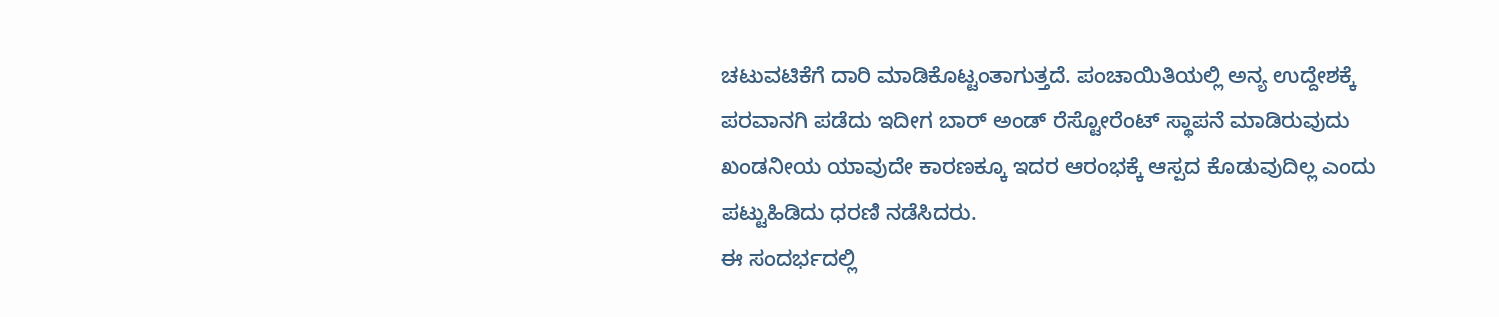ಚಟುವಟಿಕೆಗೆ ದಾರಿ ಮಾಡಿಕೊಟ್ಟಂತಾಗುತ್ತದೆ. ಪಂಚಾಯಿತಿಯಲ್ಲಿ ಅನ್ಯ ಉದ್ದೇಶಕ್ಕೆ ಪರವಾನಗಿ ಪಡೆದು ಇದೀಗ ಬಾರ್ ಅಂಡ್ ರೆಸ್ಟೋರೆಂಟ್ ಸ್ಥಾಪನೆ ಮಾಡಿರುವುದು ಖಂಡನೀಯ ಯಾವುದೇ ಕಾರಣಕ್ಕೂ ಇದರ ಆರಂಭಕ್ಕೆ ಆಸ್ಪದ ಕೊಡುವುದಿಲ್ಲ ಎಂದು ಪಟ್ಟುಹಿಡಿದು ಧರಣಿ ನಡೆಸಿದರು.
ಈ ಸಂದರ್ಭದಲ್ಲಿ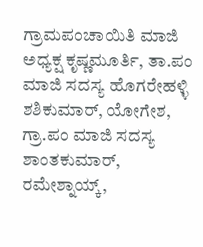ಗ್ರಾಮಪಂಚಾಯಿತಿ ಮಾಜಿ ಅಧ್ಯಕ್ಷ ಕೃಷ್ಣಮೂರ್ತಿ, ತಾ.ಪಂ ಮಾಜಿ ಸದಸ್ಯ ಹೊಗರೇಹಳ್ಳಿ ಶಶಿಕುಮಾರ್, ಯೋಗೇಶ, ಗ್ರಾ.ಪಂ ಮಾಜಿ ಸದಸ್ಯ ಶಾಂತಕುಮಾರ್, ರಮೇಶ್ನಾಯ್ಕ್,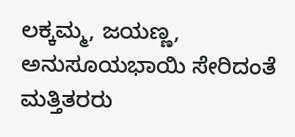ಲಕ್ಕಮ್ಮ, ಜಯಣ್ಣ, ಅನುಸೂಯಭಾಯಿ ಸೇರಿದಂತೆ ಮತ್ತಿತರರು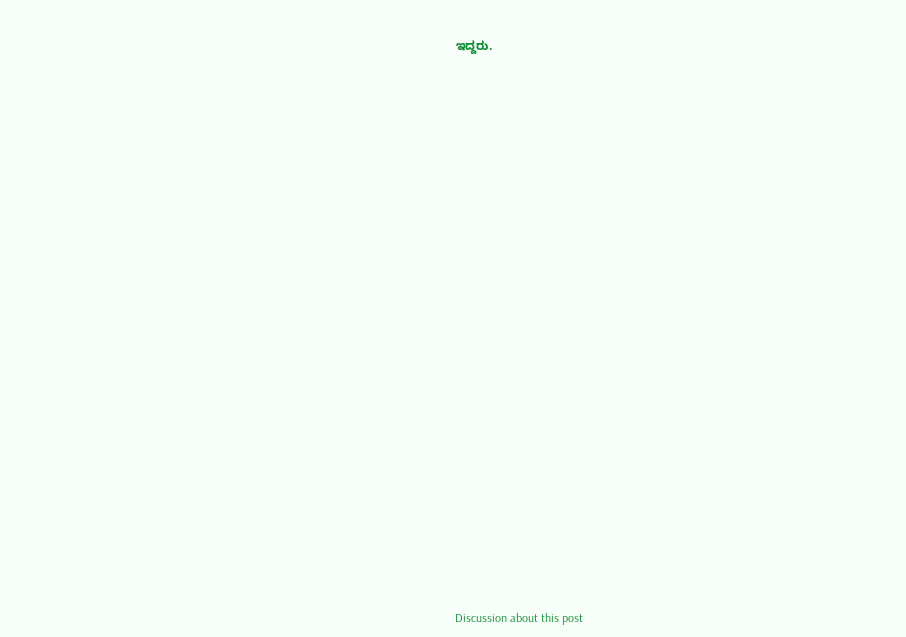ಇದ್ದರು.

























Discussion about this post